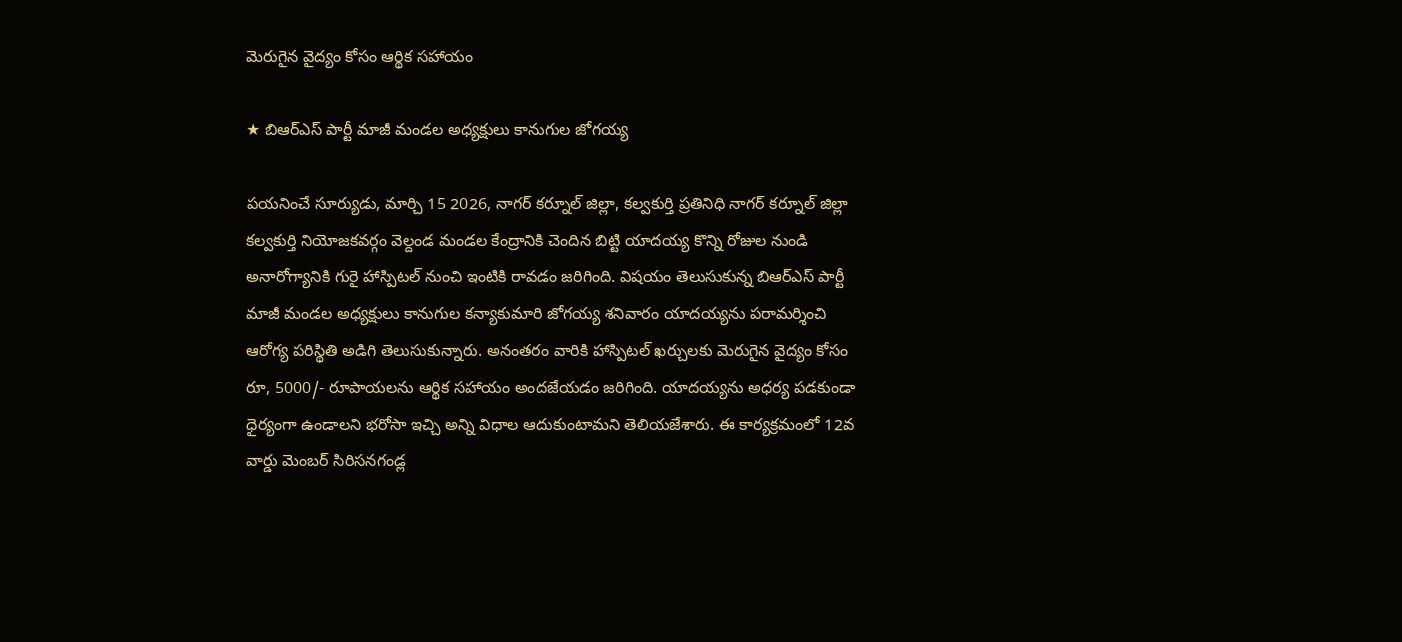మెరుగైన వైద్యం కోసం ఆర్థిక సహాయం

★ బిఆర్ఎస్ పార్టీ మాజీ మండల అధ్యక్షులు కానుగుల జోగయ్య

పయనించే సూర్యుడు, మార్చి 15 2026, నాగర్ కర్నూల్ జిల్లా, కల్వకుర్తి ప్రతినిధి నాగర్ కర్నూల్ జిల్లా కల్వకుర్తి నియోజకవర్గం వెల్దండ మండల కేంద్రానికి చెందిన బిట్టి యాదయ్య కొన్ని రోజుల నుండి అనారోగ్యానికి గురై హాస్పిటల్ నుంచి ఇంటికి రావడం జరిగింది. విషయం తెలుసుకున్న బిఆర్ఎస్ పార్టీ మాజీ మండల అధ్యక్షులు కానుగుల కన్యాకుమారి జోగయ్య శనివారం యాదయ్యను పరామర్శించి ఆరోగ్య పరిస్థితి అడిగి తెలుసుకున్నారు. అనంతరం వారికి హాస్పిటల్ ఖర్చులకు మెరుగైన వైద్యం కోసం రూ, 5000/- రూపాయలను ఆర్థిక సహాయం అందజేయడం జరిగింది. యాదయ్యను అధర్య పడకుండా ధైర్యంగా ఉండాలని భరోసా ఇచ్చి అన్ని విధాల ఆదుకుంటామని తెలియజేశారు. ఈ కార్యక్రమంలో 12వ వార్డు మెంబర్ సిరిసనగండ్ల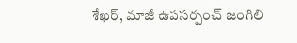శేఖర్, మాజీ ఉపసర్పంచ్ జంగిలి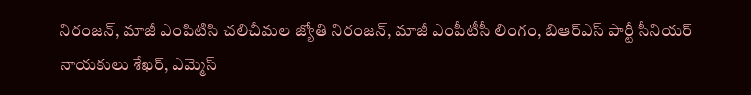నిరంజన్, మాజీ ఎంపిటిసి చలిచీమల జ్యోతి నిరంజన్, మాజీ ఎంపీటీసీ లింగం, బిఆర్ఎస్ పార్టీ సీనియర్ నాయకులు శేఖర్, ఎమ్మెస్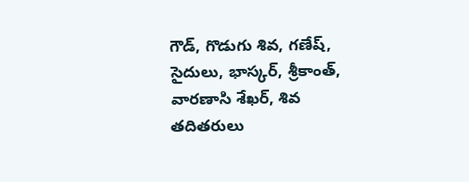గౌడ్, గొడుగు శివ, గణేష్, సైదులు, భాస్కర్, శ్రీకాంత్, వారణాసి శేఖర్, శివ తదితరులు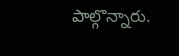పాల్గొన్నారు.